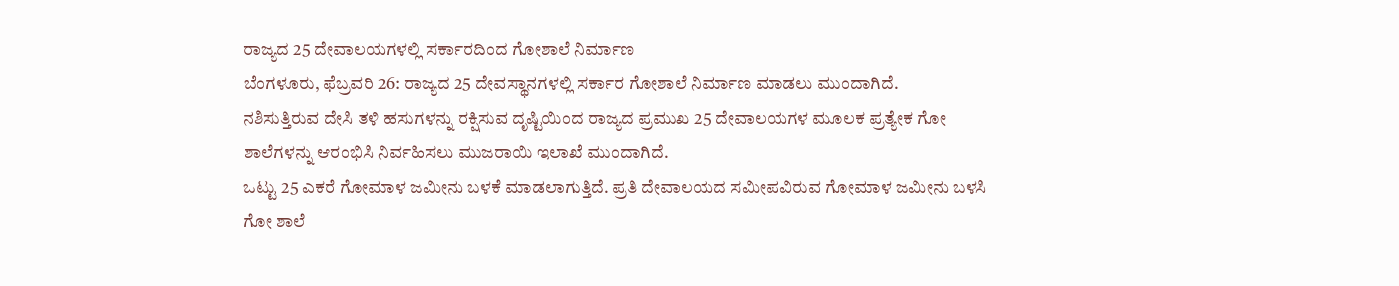ರಾಜ್ಯದ 25 ದೇವಾಲಯಗಳಲ್ಲಿ ಸರ್ಕಾರದಿಂದ ಗೋಶಾಲೆ ನಿರ್ಮಾಣ
ಬೆಂಗಳೂರು, ಫೆಬ್ರವರಿ 26: ರಾಜ್ಯದ 25 ದೇವಸ್ಥಾನಗಳಲ್ಲಿ ಸರ್ಕಾರ ಗೋಶಾಲೆ ನಿರ್ಮಾಣ ಮಾಡಲು ಮುಂದಾಗಿದೆ.
ನಶಿಸುತ್ತಿರುವ ದೇಸಿ ತಳಿ ಹಸುಗಳನ್ನು ರಕ್ಷಿಸುವ ದೃಷ್ಟಿಯಿಂದ ರಾಜ್ಯದ ಪ್ರಮುಖ 25 ದೇವಾಲಯಗಳ ಮೂಲಕ ಪ್ರತ್ಯೇಕ ಗೋ ಶಾಲೆಗಳನ್ನು ಆರಂಭಿಸಿ ನಿರ್ವಹಿಸಲು ಮುಜರಾಯಿ ಇಲಾಖೆ ಮುಂದಾಗಿದೆ.
ಒಟ್ಟು 25 ಎಕರೆ ಗೋಮಾಳ ಜಮೀನು ಬಳಕೆ ಮಾಡಲಾಗುತ್ತಿದೆ. ಪ್ರತಿ ದೇವಾಲಯದ ಸಮೀಪವಿರುವ ಗೋಮಾಳ ಜಮೀನು ಬಳಸಿ ಗೋ ಶಾಲೆ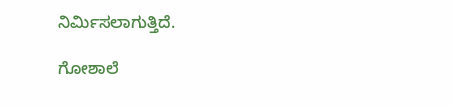ನಿರ್ಮಿಸಲಾಗುತ್ತಿದೆ.

ಗೋಶಾಲೆ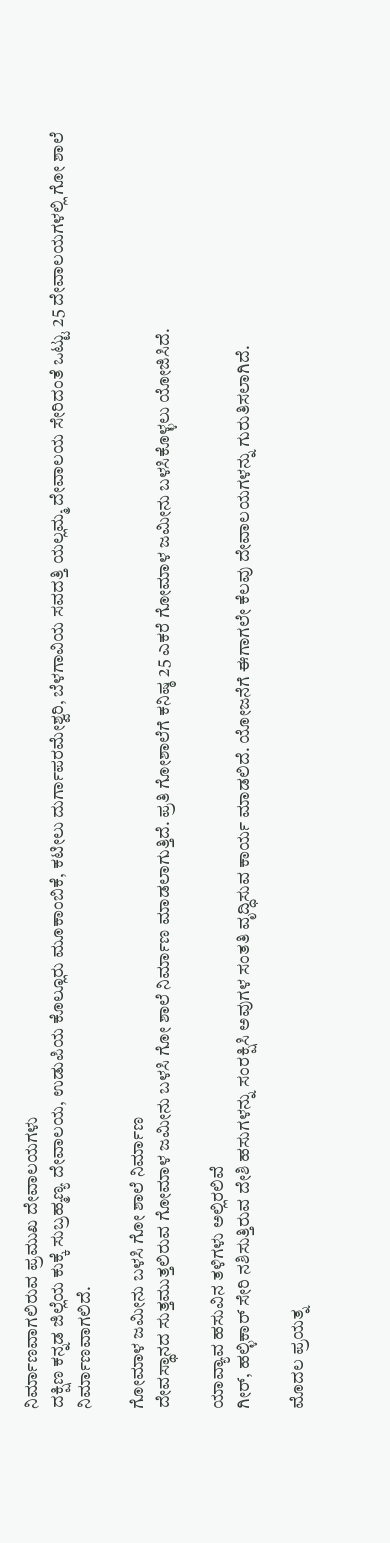ನಿರ್ಮಾಣವಾಗಲಿರುವ ಪ್ರಮುಖ ದೇವಾಲಯಗಳು
ದಕ್ಷಿಣ ಕನ್ನಡ ಜಿಲ್ಲೆಯ ಕುಕ್ಕೆ ಸುಬ್ರಹ್ಮಣ್ಯ ದೇವಾಲಯ, ಉಡುಪಿಯ ಕೊಲ್ಲೂರು ಮೂಕಾಂಬಿಕೆ, ಕಟೀಲು ದುರ್ಗಾಪರಮೇಶ್ವರಿ, ಬೆಳಗಾವಿಯ ಸವದತ್ತಿ ಯಲ್ಲಮ್ಮ ದೇವಾಲಯ ಸೇರಿದಂತೆ ಒಟ್ಟು 25 ದೇವಾಲಯಗಳಲ್ಲಿ ಗೋ ಶಾಲೆ ನಿರ್ಮಾಣವಾಗಲಿದೆ.

ಗೋಮಾಳ ಜಮೀನು ಬಳಸಿ ಗೋ ಶಾಲೆ ನಿರ್ಮಾಣ
ದೇವಸ್ಥಾನದ ಸುತ್ತಮುತ್ತಲಿರುವ ಗೋಮಾಳ ಜಮೀನು ಬಳಸಿ ಗೋ ಶಾಲೆ ನಿರ್ಮಾಣ ಮಾಡಲಾಗುತ್ತಿದೆ. ಪ್ರತಿ ಗೋಶಾಲೆಗೆ ಕನಿಷ್ಠ 25 ಎಕರೆ ಗೋಮಾಳ ಜಮೀನು ಬಳಸಿಕೊಳ್ಳಲು ಯೋಜಿಸಿದೆ.

ಯಾವ್ಯಾವ ಹಸುವಿನ ತಳಿಗಳು ಅಲ್ಲಿರಲಿವೆ
ಗೀರ್, ಹಲ್ಳಿಕಾರ್ ಸೇರಿ ನಶಿಸುತ್ತಿರುವ ದೇಶಿ ಹಸುಗಳನ್ನು ಸಂರಕ್ಷಿಸಿ ಅವುಗಳ ಸಂತತಿ ವೃದ್ಧಿಸುವ ಕಾರ್ಯ ಮಾಡಲಿದೆ. ಯೋಜನೆಗೆ ಈಗಾಗಲೇ ಕೆಲವು ದೇವಾಲಯಗಳನ್ನು ಗುರುತಿಸಲಾಗಿದೆ.

ಮೊದಲ ಪ್ರಯತ್ನ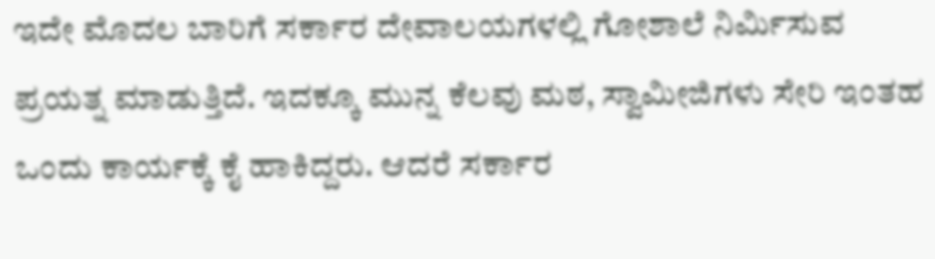ಇದೇ ಮೊದಲ ಬಾರಿಗೆ ಸರ್ಕಾರ ದೇವಾಲಯಗಳಲ್ಲಿ ಗೋಶಾಲೆ ನಿರ್ಮಿಸುವ ಪ್ರಯತ್ನ ಮಾಡುತ್ತಿದೆ. ಇದಕ್ಕೂ ಮುನ್ನ ಕೆಲವು ಮಠ, ಸ್ವಾಮೀಜಿಗಳು ಸೇರಿ ಇಂತಹ ಒಂದು ಕಾರ್ಯಕ್ಕೆ ಕೈ ಹಾಕಿದ್ದರು. ಆದರೆ ಸರ್ಕಾರ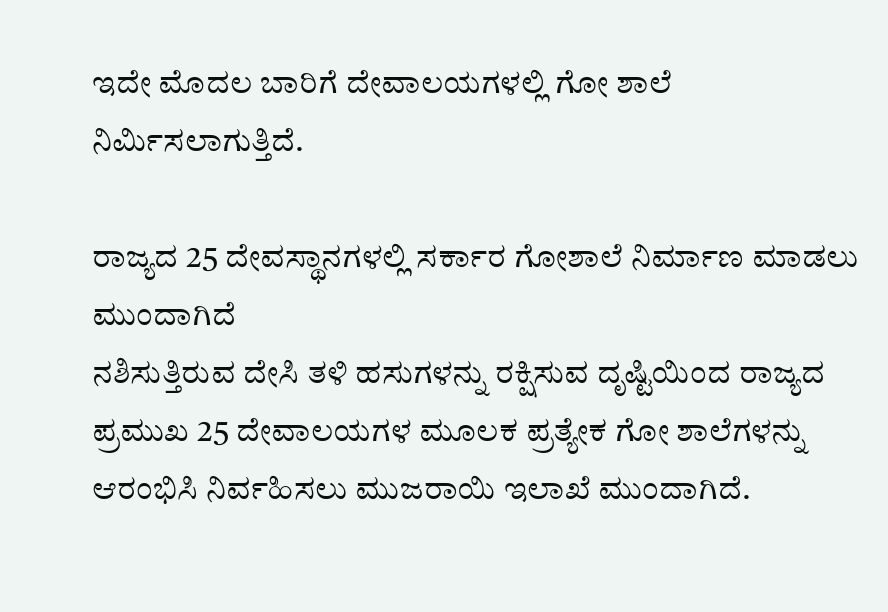ಇದೇ ಮೊದಲ ಬಾರಿಗೆ ದೇವಾಲಯಗಳಲ್ಲಿ ಗೋ ಶಾಲೆ ನಿರ್ಮಿಸಲಾಗುತ್ತಿದೆ.

ರಾಜ್ಯದ 25 ದೇವಸ್ಥಾನಗಳಲ್ಲಿ ಸರ್ಕಾರ ಗೋಶಾಲೆ ನಿರ್ಮಾಣ ಮಾಡಲು ಮುಂದಾಗಿದೆ
ನಶಿಸುತ್ತಿರುವ ದೇಸಿ ತಳಿ ಹಸುಗಳನ್ನು ರಕ್ಷಿಸುವ ದೃಷ್ಟಿಯಿಂದ ರಾಜ್ಯದ ಪ್ರಮುಖ 25 ದೇವಾಲಯಗಳ ಮೂಲಕ ಪ್ರತ್ಯೇಕ ಗೋ ಶಾಲೆಗಳನ್ನು ಆರಂಭಿಸಿ ನಿರ್ವಹಿಸಲು ಮುಜರಾಯಿ ಇಲಾಖೆ ಮುಂದಾಗಿದೆ.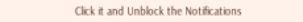Click it and Unblock the Notifications